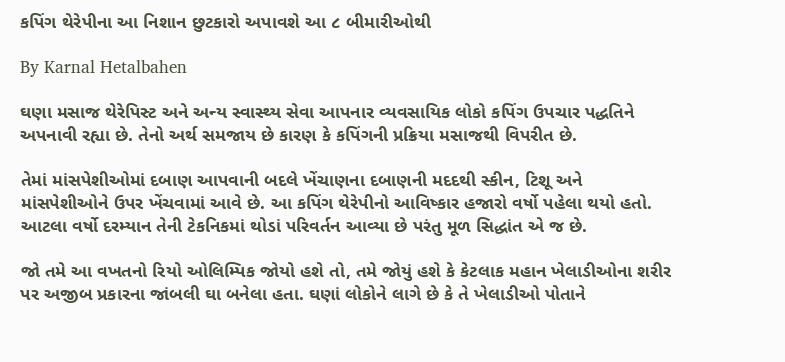કપિંગ થેરેપીના આ નિશાન છુટકારો અપાવશે આ ૮ બીમારીઓથી

By Karnal Hetalbahen

ઘણા મસાજ થેરેપિસ્ટ અને અન્ય સ્વાસ્થ્ય સેવા આપનાર વ્યવસાયિક લોકો કપિંગ ઉપચાર પદ્ધતિને અપનાવી રહ્યા છે. તેનો અર્થ સમજાય છે કારણ કે કપિંગની પ્રક્રિયા મસાજથી વિપરીત છે.

તેમાં માંસપેશીઓમાં દબાણ આપવાની બદલે ખેંચાણના દબાણની મદદથી સ્કીન, ટિશૂ અને માંસપેશીઓને ઉપર ખેંચવામાં આવે છે. આ કપિંગ થેરેપીનો આવિષ્કાર હજારો વર્ષો પહેલા થયો હતો. આટલા વર્ષો દરમ્યાન તેની ટેકનિકમાં થોડાં પરિવર્તન આવ્યા છે પરંતુ મૂળ સિદ્ધાંત એ જ છે.

જો તમે આ વખતનો રિયો ઓલિમ્પિક જોયો હશે તો, તમે જોયું હશે કે કેટલાક મહાન ખેલાડીઓના શરીર પર અજીબ પ્રકારના જાંબલી ઘા બનેલા હતા. ઘણાં લોકોને લાગે છે કે તે ખેલાડીઓ પોતાને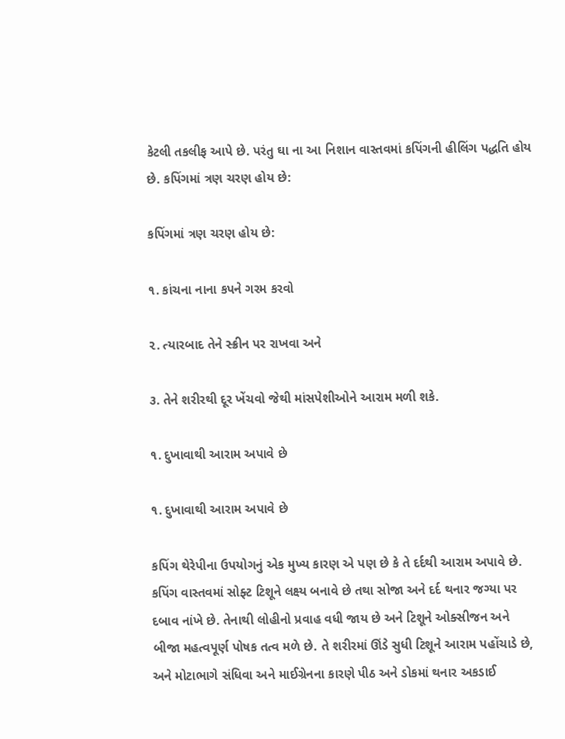કેટલી તકલીફ આપે છે. પરંતુ ઘા ના આ નિશાન વાસ્તવમાં કપિંગની હીલિંગ પદ્ધતિ હોય છે. કપિંગમાં ત્રણ ચરણ હોય છે:

કપિંગમાં ત્રણ ચરણ હોય છે:

૧. કાંચના નાના કપને ગરમ કરવો

૨. ત્યારબાદ તેને સ્ક્રીન પર રાખવા અને

૩. તેને શરીરથી દૂર ખેંચવો જેથી માંસપેશીઓને આરામ મળી શકે.

૧. દુખાવાથી આરામ અપાવે છે

૧. દુખાવાથી આરામ અપાવે છે

કપિંગ થેરેપીના ઉપયોગનું એક મુખ્ય કારણ એ પણ છે કે તે દર્દથી આરામ અપાવે છે. કપિંગ વાસ્તવમાં સોફ્ટ ટિશૂને લક્ષ્ય બનાવે છે તથા સોજા અને દર્દ થનાર જગ્યા પર દબાવ નાંખે છે. તેનાથી લોહીનો પ્રવાહ વધી જાય છે અને ટિશૂને ઓક્સીજન અને બીજા મહત્વપૂર્ણ પોષક તત્વ મળે છે. તે શરીરમાં ઊંડે સુધી ટિશૂને આરામ પહોંચાડે છે, અને મોટાભાગે સંધિવા અને માઈગ્રેનના કારણે પીઠ અને ડોકમાં થનાર અકડાઈ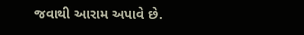જવાથી આરામ અપાવે છે.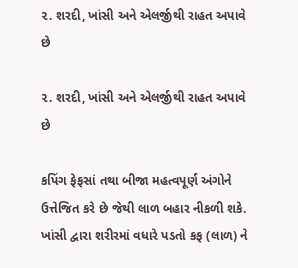૨. શરદી, ખાંસી અને એલર્જીથી રાહત અપાવે છે

૨. શરદી, ખાંસી અને એલર્જીથી રાહત અપાવે છે

કપિંગ ફેફસાં તથા બીજા મહત્વપૂર્ણ અંગોને ઉત્તેજિત કરે છે જેથી લાળ બહાર નીકળી શકે. ખાંસી દ્વારા શરીરમાં વધારે પડતો કફ (લાળ) ને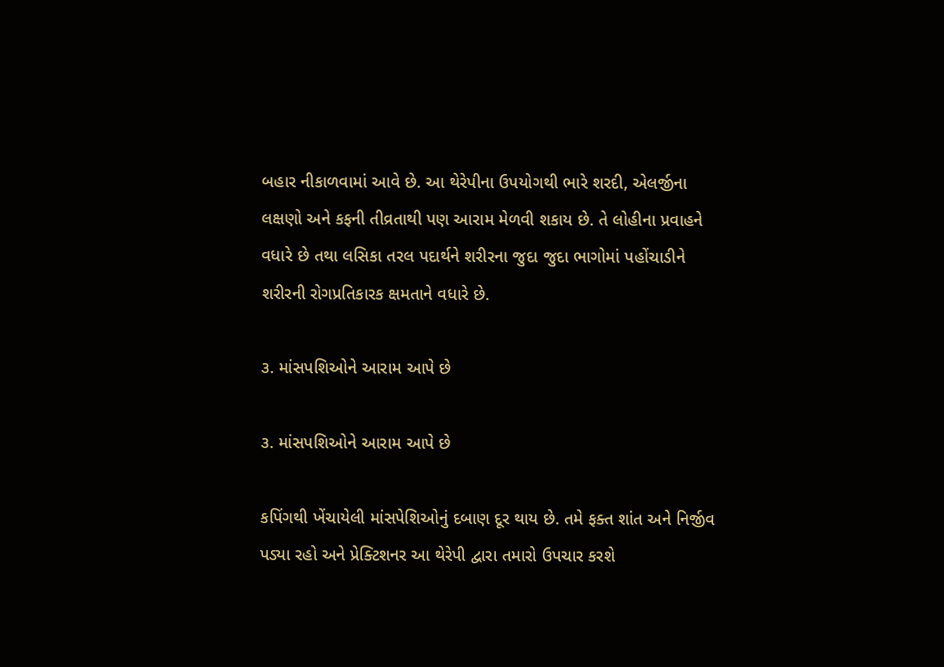બહાર નીકાળવામાં આવે છે. આ થેરેપીના ઉપયોગથી ભારે શરદી, એલર્જીના લક્ષણો અને કફની તીવ્રતાથી પણ આરામ મેળવી શકાય છે. તે લોહીના પ્રવાહને વધારે છે તથા લસિકા તરલ પદાર્થને શરીરના જુદા જુદા ભાગોમાં પહોંચાડીને શરીરની રોગપ્રતિકારક ક્ષમતાને વધારે છે.

૩. માંસપશિઓને આરામ આપે છે

૩. માંસપશિઓને આરામ આપે છે

કપિંગથી ખેંચાયેલી માંસપેશિઓનું દબાણ દૂર થાય છે. તમે ફક્ત શાંત અને નિર્જીવ પડ્યા રહો અને પ્રેક્ટિશનર આ થેરેપી દ્વારા તમારો ઉપચાર કરશે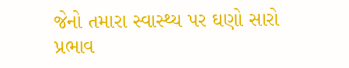જેનો તમારા સ્વાસ્થ્ય પર ઘણો સારો પ્રભાવ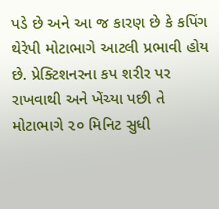પડે છે અને આ જ કારણ છે કે કપિંગ થેરેપી મોટાભાગે આટલી પ્રભાવી હોય છે. પ્રેક્ટિશનરના કપ શરીર પર રાખવાથી અને ખેંચ્યા પછી તે મોટાભાગે ૨૦ મિનિટ સુધી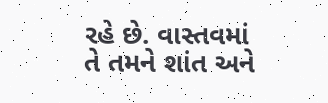રહે છે. વાસ્તવમાં તે તમને શાંત અને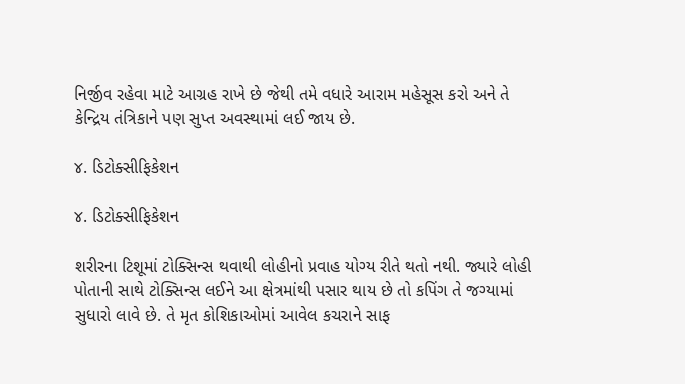નિર્જીવ રહેવા માટે આગ્રહ રાખે છે જેથી તમે વધારે આરામ મહેસૂસ કરો અને તે કેન્દ્રિય તંત્રિકાને પણ સુપ્ત અવસ્થામાં લઈ જાય છે.

૪. ડિટોક્સીફિકેશન

૪. ડિટોક્સીફિકેશન

શરીરના ટિશૂમાં ટોક્સિન્સ થવાથી લોહીનો પ્રવાહ યોગ્ય રીતે થતો નથી. જ્યારે લોહી પોતાની સાથે ટોક્સિન્સ લઈને આ ક્ષેત્રમાંથી પસાર થાય છે તો કપિંગ તે જગ્યામાં સુધારો લાવે છે. તે મૃત કોશિકાઓમાં આવેલ કચરાને સાફ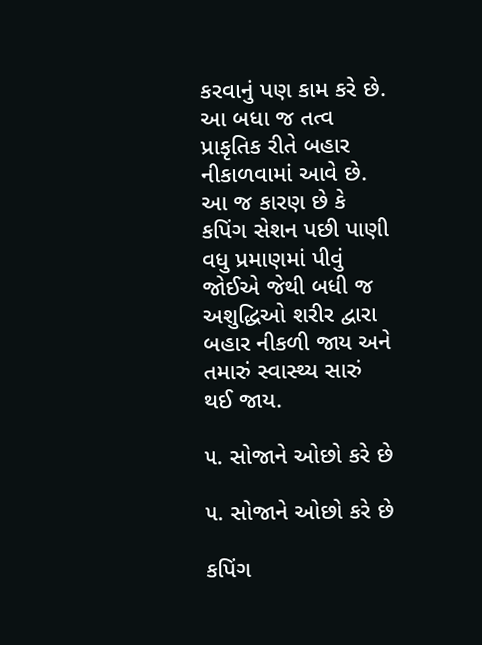કરવાનું પણ કામ કરે છે. આ બધા જ તત્વ પ્રાકૃતિક રીતે બહાર નીકાળવામાં આવે છે. આ જ કારણ છે કે કપિંગ સેશન પછી પાણી વધુ પ્રમાણમાં પીવું જોઈએ જેથી બધી જ અશુદ્ધિઓ શરીર દ્વારા બહાર નીકળી જાય અને તમારું સ્વાસ્થ્ય સારું થઈ જાય.

૫. સોજાને ઓછો કરે છે

૫. સોજાને ઓછો કરે છે

કપિંગ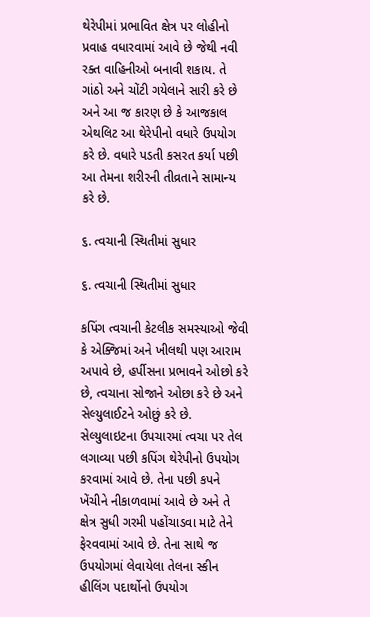થેરેપીમાં પ્રભાવિત ક્ષેત્ર પર લોહીનો પ્રવાહ વધારવામાં આવે છે જેથી નવી રક્ત વાહિનીઓ બનાવી શકાય. તે ગાંઠો અને ચોંટી ગયેલાને સારી કરે છે અને આ જ કારણ છે કે આજકાલ એથલિટ આ થેરેપીનો વધારે ઉપયોગ કરે છે. વધારે પડતી કસરત કર્યા પછી આ તેમના શરીરની તીવ્રતાને સામાન્ય કરે છે.

૬. ત્વચાની સ્થિતીમાં સુધાર

૬. ત્વચાની સ્થિતીમાં સુધાર

કપિંગ ત્વચાની કેટલીક સમસ્યાઓ જેવી કે એક્જિમાં અને ખીલથી પણ આરામ અપાવે છે, હર્પીસના પ્રભાવને ઓછો કરે છે, ત્વચાના સોજાને ઓછા કરે છે અને સેલ્યુલાઈટને ઓછું કરે છે. સેલ્યુલાઇટના ઉપચારમાં ત્વચા પર તેલ લગાવ્યા પછી કપિંગ થેરેપીનો ઉપયોગ કરવામાં આવે છે. તેના પછી કપને ખેંચીને નીકાળવામાં આવે છે અને તે ક્ષેત્ર સુધી ગરમી પહોંચાડવા માટે તેને ફેરવવામાં આવે છે. તેના સાથે જ ઉપયોગમાં લેવાયેલા તેલના સ્કીન હીલિંગ પદાર્થોનો ઉપયોગ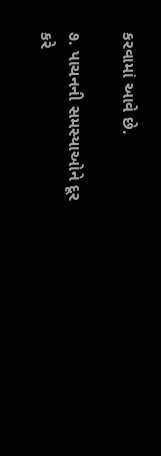કરવામાં આવે છે.

૭. પાચનની સમસ્યાઓને દૂર કરે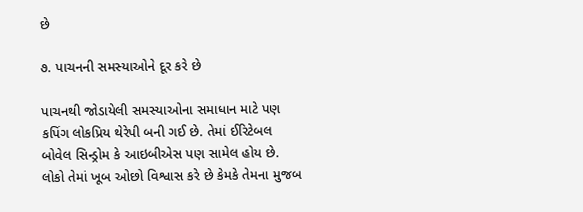છે

૭. પાચનની સમસ્યાઓને દૂર કરે છે

પાચનથી જોડાયેલી સમસ્યાઓના સમાધાન માટે પણ કપિંગ લોકપ્રિય થેરેપી બની ગઈ છે. તેમાં ઈરિટેબલ બોવેલ સિન્ડ્રોમ કે આઇબીએસ પણ સામેલ હોય છે. લોકો તેમાં ખૂબ ઓછો વિશ્વાસ કરે છે કેમકે તેમના મુજબ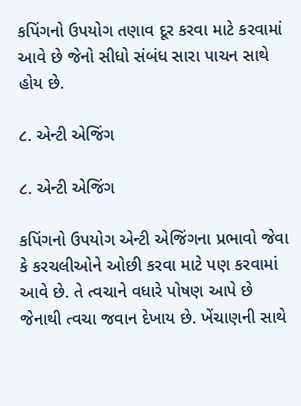કપિંગનો ઉપયોગ તણાવ દૂર કરવા માટે કરવામાં આવે છે જેનો સીધો સંબંધ સારા પાચન સાથે હોય છે.

૮. એન્ટી એજિંગ

૮. એન્ટી એજિંગ

કપિંગનો ઉપયોગ એન્ટી એજિંગના પ્રભાવો જેવા કે કરચલીઓને ઓછી કરવા માટે પણ કરવામાં આવે છે. તે ત્વચાને વધારે પોષણ આપે છે જેનાથી ત્વચા જવાન દેખાય છે. ખેંચાણની સાથે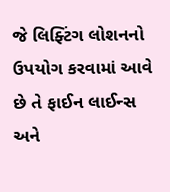જે લિફ્ટિંગ લોશનનો ઉપયોગ કરવામાં આવે છે તે ફાઈન લાઈન્સ અને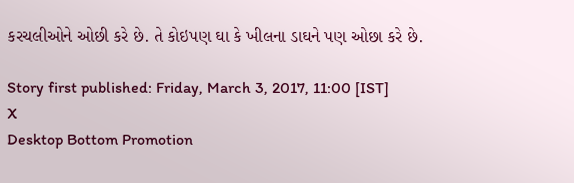કરચલીઓને ઓછી કરે છે. તે કોઇપણ ઘા કે ખીલના ડાઘને પણ ઓછા કરે છે.

Story first published: Friday, March 3, 2017, 11:00 [IST]
X
Desktop Bottom Promotion